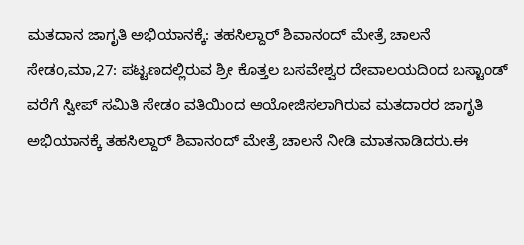ಮತದಾನ ಜಾಗೃತಿ ಅಭಿಯಾನಕ್ಕೆ: ತಹಸಿಲ್ದಾರ್ ಶಿವಾನಂದ್ ಮೇತ್ರೆ ಚಾಲನೆ
ಸೇಡಂ,ಮಾ,27: ಪಟ್ಟಣದಲ್ಲಿರುವ ಶ್ರೀ ಕೊತ್ತಲ ಬಸವೇಶ್ವರ ದೇವಾಲಯದಿಂದ ಬಸ್ಟಾಂಡ್ ವರೆಗೆ ಸ್ವೀಪ್ ಸಮಿತಿ ಸೇಡಂ ವತಿಯಿಂದ ಆಯೋಜಿಸಲಾಗಿರುವ ಮತದಾರರ ಜಾಗೃತಿ ಅಭಿಯಾನಕ್ಕೆ ತಹಸಿಲ್ದಾರ್ ಶಿವಾನಂದ್ ಮೇತ್ರೆ ಚಾಲನೆ ನೀಡಿ ಮಾತನಾಡಿದರು.ಈ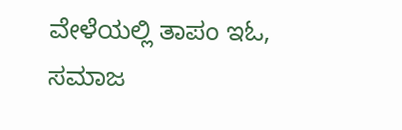ವೇಳೆಯಲ್ಲಿ ತಾಪಂ ಇಓ, ಸಮಾಜ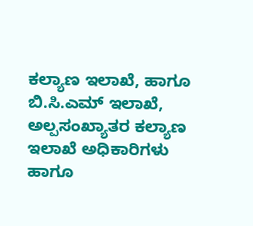ಕಲ್ಯಾಣ ಇಲಾಖೆ, ಹಾಗೂ ಬಿ.ಸಿ.ಎಮ್ ಇಲಾಖೆ, ಅಲ್ಪಸಂಖ್ಯಾತರ ಕಲ್ಯಾಣ ಇಲಾಖೆ ಅಧಿಕಾರಿಗಳು ಹಾಗೂ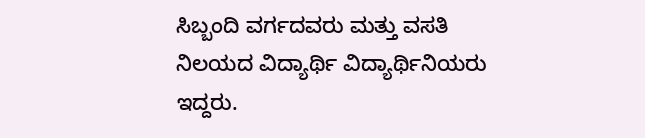ಸಿಬ್ಬಂದಿ ವರ್ಗದವರು ಮತ್ತು ವಸತಿ ನಿಲಯದ ವಿದ್ಯಾರ್ಥಿ ವಿದ್ಯಾರ್ಥಿನಿಯರು ಇದ್ದರು.